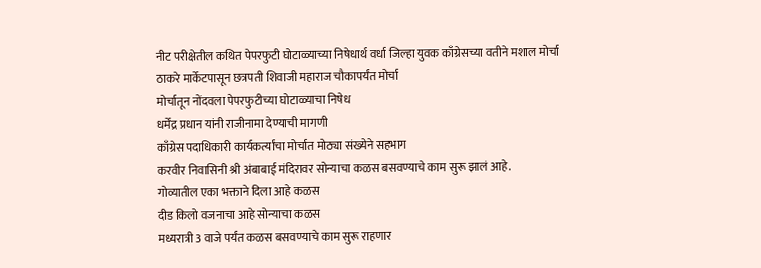नीट परीक्षेतील कथित पेपरफुटी घोटाळ्याच्या निषेधार्थ वर्धा जिल्हा युवक काँग्रेसच्या वतीने मशाल मोर्चा
ठाकरे मार्केटपासून छत्रपती शिवाजी महाराज चौकापर्यंत मोर्चा
मोर्चातून नोंदवला पेपरफुटीच्या घोटाळ्याचा निषेध
धर्मेंद्र प्रधान यांनी राजीनामा देण्याची मागणी
काँग्रेस पदाधिकारी कार्यकर्त्यांचा मोर्चात मोठ्या संख्येने सहभाग
करवीर निवासिनी श्री अंबाबाई मंदिरावर सोन्याचा कळस बसवण्याचे काम सुरू झालं आहे.
गोव्यातील एका भक्ताने दिला आहे कळस
दीड किलो वजनाचा आहे सोन्याचा कळस
मध्यरात्री 3 वाजे पर्यंत कळस बसवण्याचे काम सुरू राहणार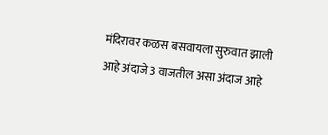मंदिरावर कळस बसवायला सुरुवात झाली आहे अंदाजे 3 वाजतील असा अंदाज आहे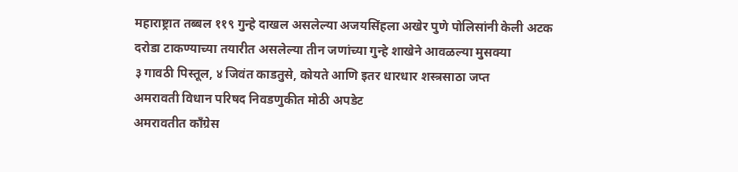महाराष्ट्रात तब्बल ११९ गुन्हे दाखल असलेल्या अजयसिंहला अखेर पुणे पोलिसांनी केली अटक
दरोडा टाकण्याच्या तयारीत असलेल्या तीन जणांच्या गुन्हे शाखेने आवळल्या मुसक्या
३ गावठी पिस्तूल, ४ जिवंत काडतुसे, कोयते आणि इतर धारधार शस्त्रसाठा जप्त
अमरावती विधान परिषद निवडणुकीत मोठी अपडेट
अमरावतीत काँग्रेस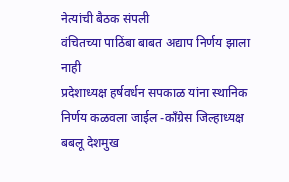नेत्यांची बैठक संपली
वंचितच्या पाठिंबा बाबत अद्याप निर्णय झाला नाही
प्रदेशाध्यक्ष हर्षवर्धन सपकाळ यांना स्थानिक निर्णय कळवला जाईल -काँग्रेस जिल्हाध्यक्ष बबलू देशमुख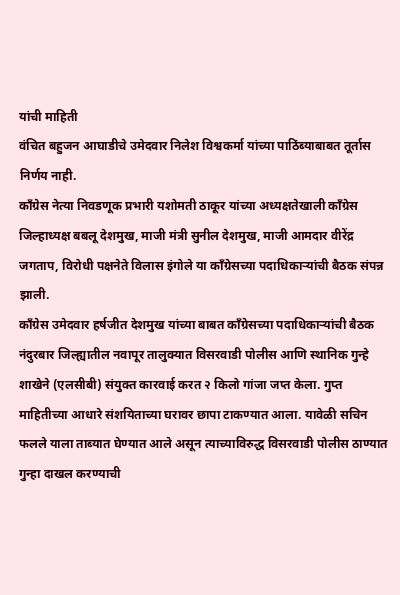यांची माहिती
वंचित बहुजन आघाडीचे उमेदवार निलेश विश्वकर्मा यांच्या पाठिंब्याबाबत तूर्तास निर्णय नाही.
काँग्रेस नेत्या निवडणूक प्रभारी यशोमती ठाकूर यांच्या अध्यक्षतेखाली काँग्रेस जिल्हाध्यक्ष बबलू देशमुख, माजी मंत्री सुनील देशमुख, माजी आमदार वीरेंद्र जगताप, विरोधी पक्षनेते विलास इंगोले या काँग्रेसच्या पदाधिकाऱ्यांची बैठक संपन्न झाली.
काँग्रेस उमेदवार हर्षजीत देशमुख यांच्या बाबत काँग्रेसच्या पदाधिकाऱ्यांची बैठक
नंदुरबार जिल्ह्यातील नवापूर तालुक्यात विसरवाडी पोलीस आणि स्थानिक गुन्हे शाखेने (एलसीबी) संयुक्त कारवाई करत २ किलो गांजा जप्त केला. गुप्त माहितीच्या आधारे संशयिताच्या घरावर छापा टाकण्यात आला. यावेळी सचिन फलले याला ताब्यात घेण्यात आले असून त्याच्याविरुद्ध विसरवाडी पोलीस ठाण्यात गुन्हा दाखल करण्याची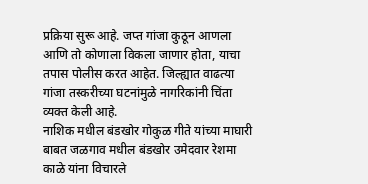प्रक्रिया सुरू आहे. जप्त गांजा कुठून आणला आणि तो कोणाला विकला जाणार होता, याचा तपास पोलीस करत आहेत. जिल्ह्यात वाढत्या गांजा तस्करीच्या घटनांमुळे नागरिकांनी चिंता व्यक्त केली आहे.
नाशिक मधील बंडखोर गोकुळ गीते यांच्या माघारी बाबत जळगाव मधील बंडखोर उमेदवार रेशमा काळे यांना विचारले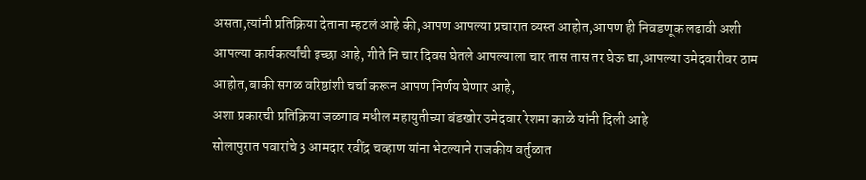असता,त्यांनी प्रतिक्रिया देताना म्हटलं आहे की,आपण आपल्या प्रचारात व्यस्त आहोत,आपण ही निवडणूक लढावी अशी आपल्या कार्यकर्त्यांची इच्छा आहे, गीते नि चार दिवस घेतले आपल्याला चार तास तास तर घेऊ द्या,आपल्या उमेदवारीवर ठाम आहोत,बाकी सगळ वरिष्ठांशी चर्चा करून आपण निर्णय घेणार आहे,
अशा प्रकारची प्रतिक्रिया जळगाव मधील महायुतीच्या बंडखोर उमेदवार रेशमा काळे यांनी दिली आहे
सोलापुरात पवारांचे 3 आमदार रवींद्र चव्हाण यांना भेटल्याने राजकीय वर्तुळात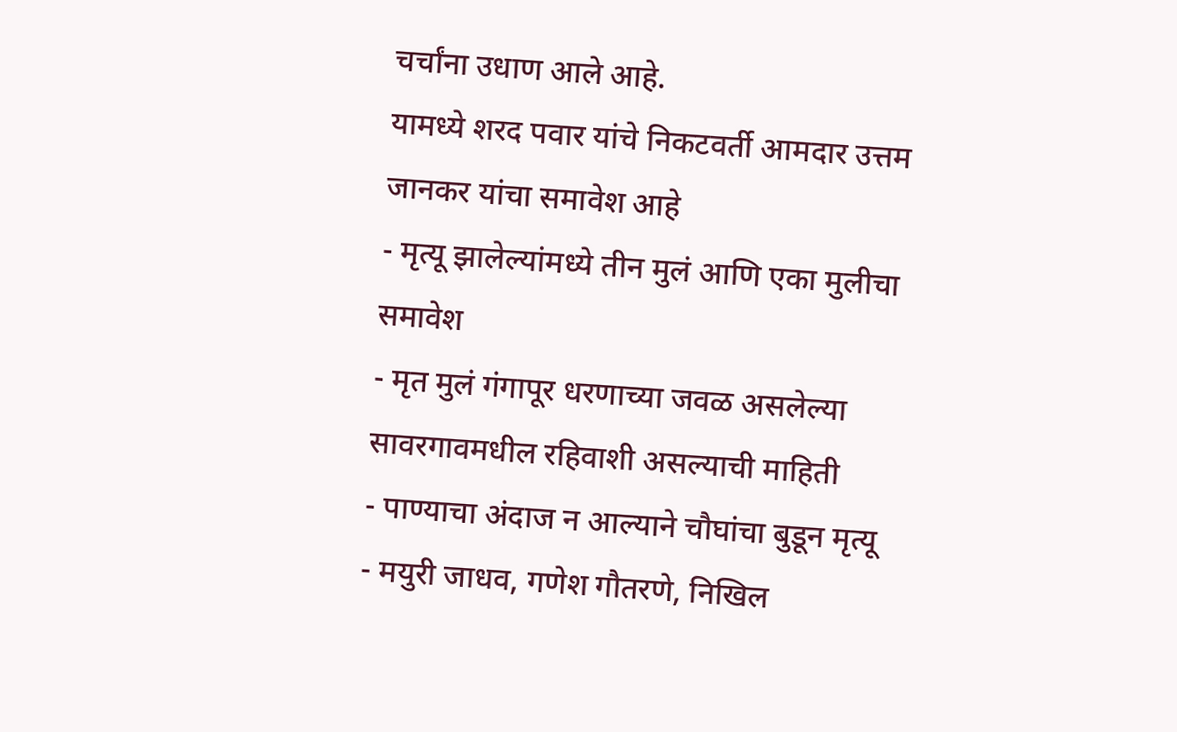चर्चांना उधाण आले आहे.
यामध्ये शरद पवार यांचे निकटवर्ती आमदार उत्तम जानकर यांचा समावेश आहे
- मृत्यू झालेल्यांमध्ये तीन मुलं आणि एका मुलीचा समावेश
- मृत मुलं गंगापूर धरणाच्या जवळ असलेल्या सावरगावमधील रहिवाशी असल्याची माहिती
- पाण्याचा अंदाज न आल्याने चौघांचा बुडून मृत्यू
- मयुरी जाधव, गणेश गौतरणे, निखिल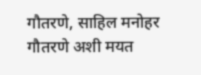गौतरणे, साहिल मनोहर गौतरणे अशी मयत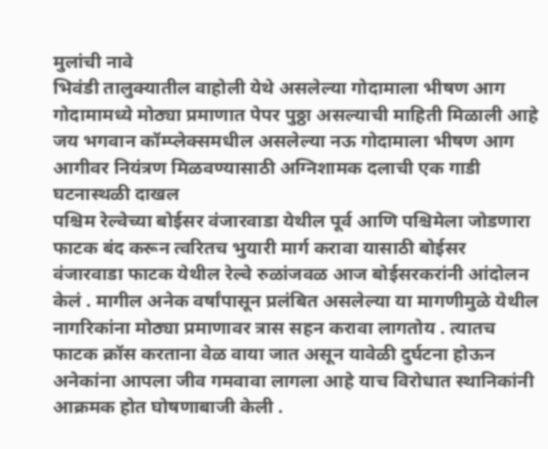मुलांची नावे
भिवंडी तालुक्यातील वाहोली येथे असलेल्या गोदामाला भीषण आग
गोदामामध्ये मोठ्या प्रमाणात पेपर पुठ्ठा असल्याची माहिती मिळाली आहे
जय भगवान कॉम्प्लेक्समधील असलेल्या नऊ गोदामाला भीषण आग
आगीवर नियंत्रण मिळवण्यासाठी अग्निशामक दलाची एक गाडी घटनास्थळी दाखल
पश्चिम रेल्वेच्या बोईसर वंजारवाडा येथील पूर्व आणि पश्चिमेला जोडणारा फाटक बंद करून त्वरितच भुयारी मार्ग करावा यासाठी बोईसर वंजारवाडा फाटक येथील रेल्वे रुळांजवळ आज बोईसरकरांनी आंदोलन केलं . मागील अनेक वर्षांपासून प्रलंबित असलेल्या या मागणीमुळे येथील नागरिकांना मोठ्या प्रमाणावर त्रास सहन करावा लागतोय . त्यातच फाटक क्रॉस करताना वेळ वाया जात असून यावेळी दुर्घटना होऊन अनेकांना आपला जीव गमवावा लागला आहे याच विरोधात स्थानिकांनी आक्रमक होत घोषणाबाजी केली .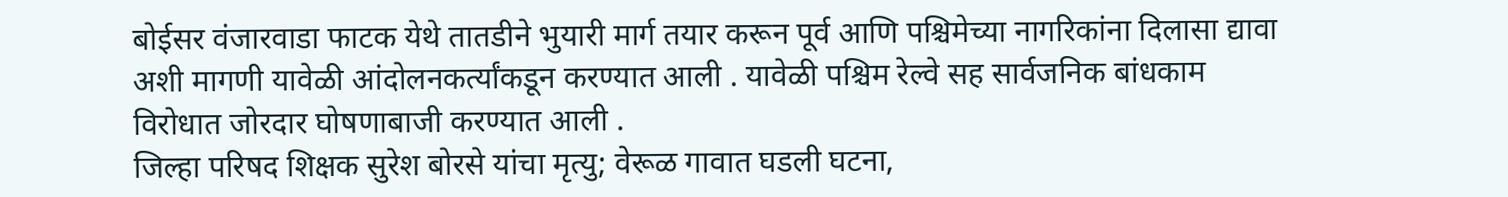बोईसर वंजारवाडा फाटक येथे तातडीने भुयारी मार्ग तयार करून पूर्व आणि पश्चिमेच्या नागरिकांना दिलासा द्यावा अशी मागणी यावेळी आंदोलनकर्त्यांकडून करण्यात आली . यावेळी पश्चिम रेल्वे सह सार्वजनिक बांधकाम विरोधात जोरदार घोषणाबाजी करण्यात आली .
जिल्हा परिषद शिक्षक सुरेश बोरसे यांचा मृत्यु; वेरूळ गावात घडली घटना,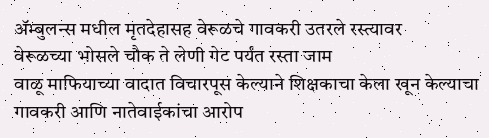ॲम्बुलन्स मधील मृतदेहासह वेरूळचे गावकरी उतरले रस्त्यावर
वेरूळच्या भोसले चौक ते लेणी गेट पर्यंत रस्ता जाम
वाळू माफियाच्या वादात विचारपूस केल्याने शिक्षकाचा केला खून केल्याचा गावकरी आणि नातेवाईकांचा आरोप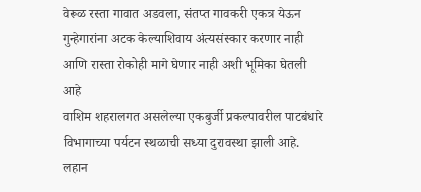वेरूळ रस्ता गावात अडवला, संतप्त गावकरी एकत्र येऊन गुन्हेगारांना अटक केल्याशिवाय अंत्यसंस्कार करणार नाही आणि रास्ता रोकोही मागे घेणार नाही अशी भूमिका घेतली आहे
वाशिम शहरालगत असलेल्या एकबुर्जी प्रकल्पावरील पाटबंधारे विभागाच्या पर्यटन स्थळाची सध्या दुरावस्था झाली आहे. लहान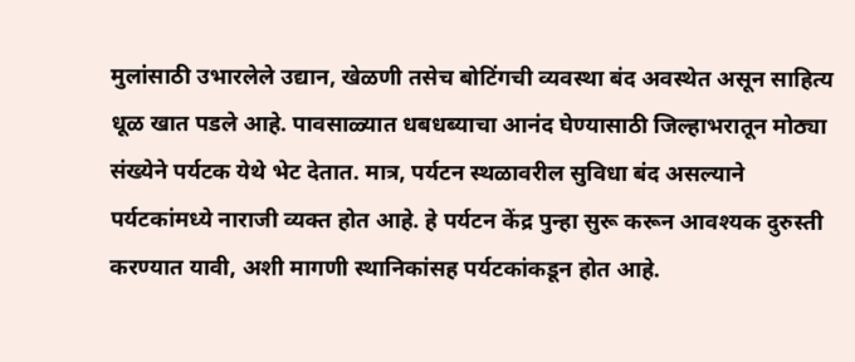मुलांसाठी उभारलेले उद्यान, खेळणी तसेच बोटिंगची व्यवस्था बंद अवस्थेत असून साहित्य धूळ खात पडले आहे. पावसाळ्यात धबधब्याचा आनंद घेण्यासाठी जिल्हाभरातून मोठ्या संख्येने पर्यटक येथे भेट देतात. मात्र, पर्यटन स्थळावरील सुविधा बंद असल्याने पर्यटकांमध्ये नाराजी व्यक्त होत आहे. हे पर्यटन केंद्र पुन्हा सुरू करून आवश्यक दुरुस्ती करण्यात यावी, अशी मागणी स्थानिकांसह पर्यटकांकडून होत आहे.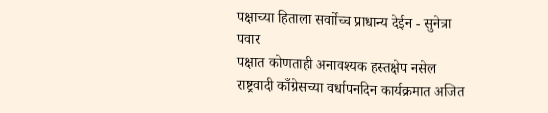पक्षाच्या हिताला सर्वाोच्च प्राधान्य देईन - सुनेत्रा पवार
पक्षात कोणताही अनावश्यक हस्तक्षेप नसेल
राष्ट्रवादी काँग्रेसच्या वर्धापनदिन कार्यक्रमात अजित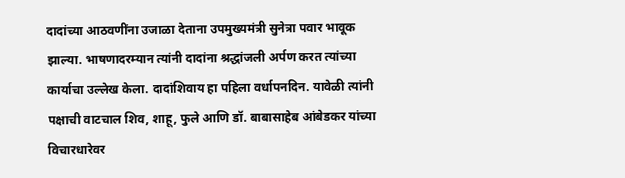दादांच्या आठवणींना उजाळा देताना उपमुख्यमंत्री सुनेत्रा पवार भावूक झाल्या. भाषणादरम्यान त्यांनी दादांना श्रद्धांजली अर्पण करत त्यांच्या कार्याचा उल्लेख केला. दादांशिवाय हा पहिला वर्धापनदिन. यावेळी त्यांनी पक्षाची वाटचाल शिव, शाहू, फुले आणि डॉ. बाबासाहेब आंबेडकर यांच्या विचारधारेवर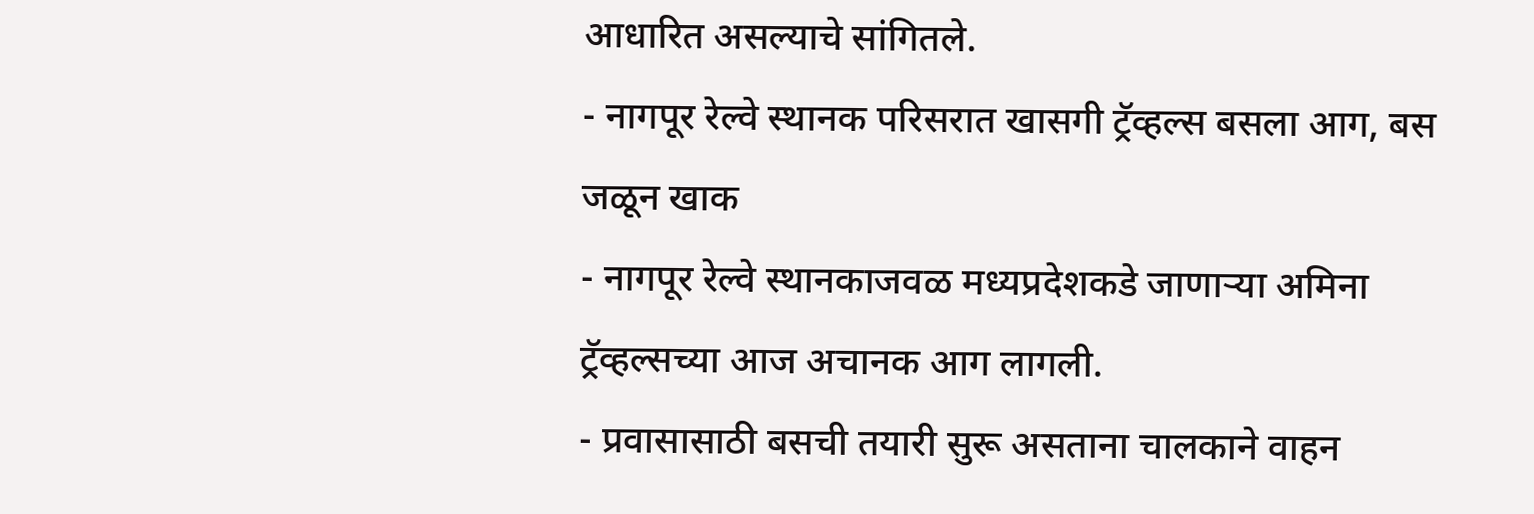आधारित असल्याचे सांगितले.
- नागपूर रेल्वे स्थानक परिसरात खासगी ट्रॅव्हल्स बसला आग, बस जळून खाक
- नागपूर रेल्वे स्थानकाजवळ मध्यप्रदेशकडे जाणाऱ्या अमिना ट्रॅव्हल्सच्या आज अचानक आग लागली.
- प्रवासासाठी बसची तयारी सुरू असताना चालकाने वाहन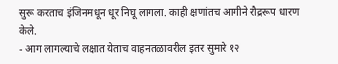सुरू करताच इंजिनमधून धूर निघू लागला. काही क्षणांतच आगीने रौद्ररूप धारण केले.
- आग लागल्याचे लक्षात येताच वाहनतळावरील इतर सुमारे १२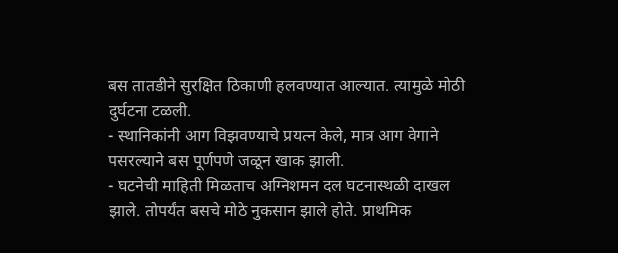बस तातडीने सुरक्षित ठिकाणी हलवण्यात आल्यात. त्यामुळे मोठी दुर्घटना टळली.
- स्थानिकांनी आग विझवण्याचे प्रयत्न केले, मात्र आग वेगाने पसरल्याने बस पूर्णपणे जळून खाक झाली.
- घटनेची माहिती मिळताच अग्निशमन दल घटनास्थळी दाखल झाले. तोपर्यंत बसचे मोठे नुकसान झाले होते. प्राथमिक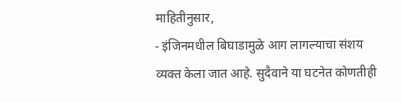माहितीनुसार,
- इंजिनमधील बिघाडामुळे आग लागल्याचा संशय व्यक्त केला जात आहे. सुदैवाने या घटनेत कोणतीही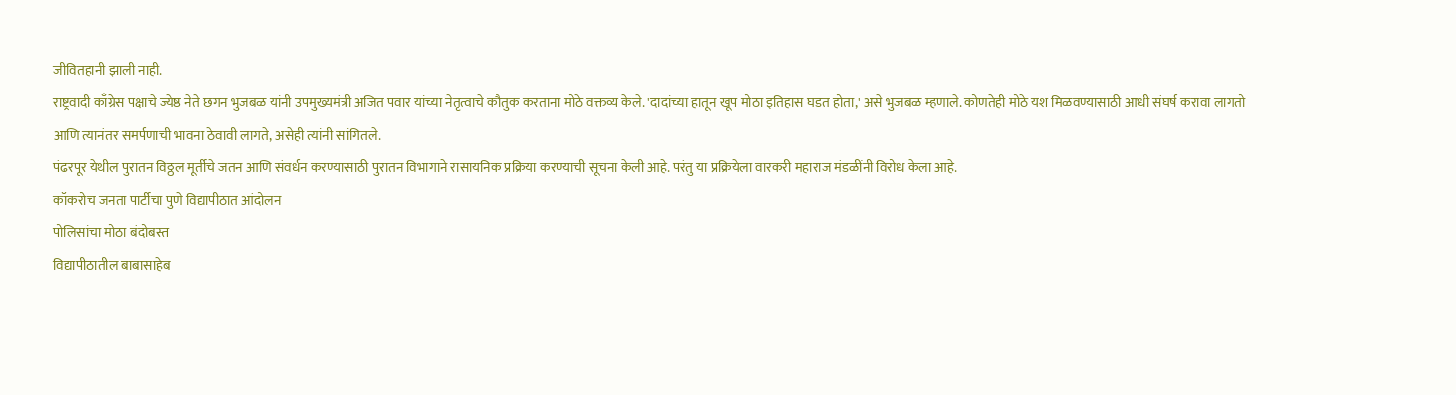जीवितहानी झाली नाही.
राष्ट्रवादी काँग्रेस पक्षाचे ज्येष्ठ नेते छगन भुजबळ यांनी उपमुख्यमंत्री अजित पवार यांच्या नेतृत्वाचे कौतुक करताना मोठे वक्तव्य केले. 'दादांच्या हातून खूप मोठा इतिहास घडत होता,' असे भुजबळ म्हणाले. कोणतेही मोठे यश मिळवण्यासाठी आधी संघर्ष करावा लागतो आणि त्यानंतर समर्पणाची भावना ठेवावी लागते, असेही त्यांनी सांगितले.
पंढरपूर येथील पुरातन विठ्ठल मूर्तीचे जतन आणि संवर्धन करण्यासाठी पुरातन विभागाने रासायनिक प्रक्रिया करण्याची सूचना केली आहे. परंतु या प्रक्रियेला वारकरी महाराज मंडळींनी विरोध केला आहे.
कॉकरोच जनता पार्टीचा पुणे विद्यापीठात आंदोलन
पोलिसांचा मोठा बंदोबस्त
विद्यापीठातील बाबासाहेब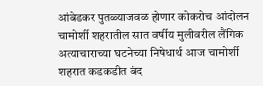आंबेडकर पुतळ्याजवळ होणार कोकरोच आंदोलन
चामोर्शी शहरातील सात वर्षीय मुलीवरील लैंगिक अत्याचाराच्या घटनेच्या निषेधार्थ आज चामोर्शी शहरात कडकडीत बंद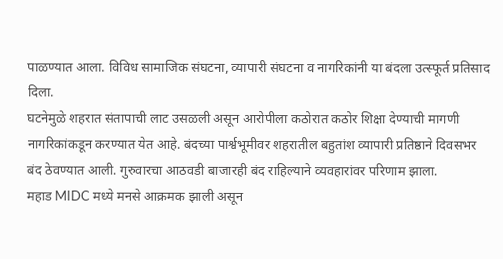पाळण्यात आला. विविध सामाजिक संघटना, व्यापारी संघटना व नागरिकांनी या बंदला उत्स्फूर्त प्रतिसाद दिला.
घटनेमुळे शहरात संतापाची लाट उसळली असून आरोपीला कठोरात कठोर शिक्षा देण्याची मागणी नागरिकांकडून करण्यात येत आहे. बंदच्या पार्श्वभूमीवर शहरातील बहुतांश व्यापारी प्रतिष्ठाने दिवसभर बंद ठेवण्यात आली. गुरुवारचा आठवडी बाजारही बंद राहिल्याने व्यवहारांवर परिणाम झाला.
महाड MIDC मध्ये मनसे आक्रमक झाली असून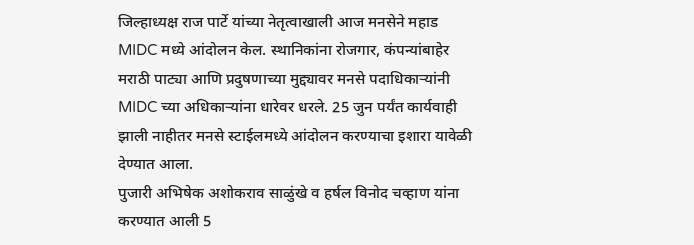जिल्हाध्यक्ष राज पार्टे यांच्या नेतृत्वाखाली आज मनसेने महाड MIDC मध्ये आंदोलन केल. स्थानिकांना रोजगार, कंपन्यांबाहेर मराठी पाट्या आणि प्रदुषणाच्या मुद्द्यावर मनसे पदाधिकाऱ्यांनी MIDC च्या अधिकाऱ्यांना धारेवर धरले. 25 जुन पर्यंत कार्यवाही झाली नाहीतर मनसे स्टाईलमध्ये आंदोलन करण्याचा इशारा यावेळी देण्यात आला.
पुजारी अभिषेक अशोकराव साळुंखे व हर्षल विनोद चव्हाण यांना करण्यात आली 5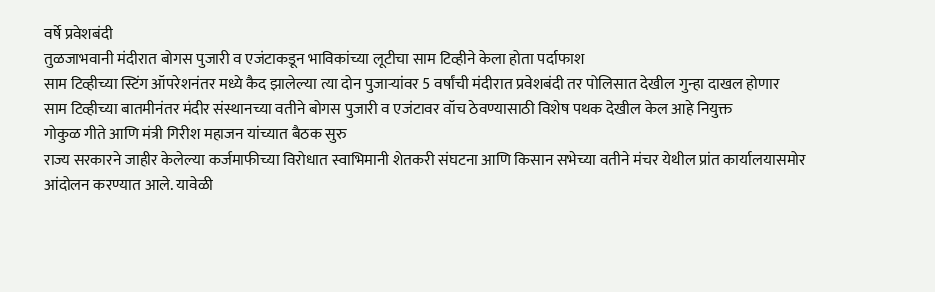वर्षे प्रवेशबंदी
तुळजाभवानी मंदीरात बोगस पुजारी व एजंटाकडून भाविकांच्या लूटीचा साम टिव्हीने केला होता पर्दाफाश
साम टिव्हीच्या स्टिंग ऑपरेशनंतर मध्ये कैद झालेल्या त्या दोन पुजाऱ्यांवर 5 वर्षांची मंदीरात प्रवेशबंदी तर पोलिसात देखील गुन्हा दाखल होणार
साम टिव्हीच्या बातमीनंतर मंदीर संस्थानच्या वतीने बोगस पुजारी व एजंटावर वॉच ठेवण्यासाठी विशेष पथक देखील केल आहे नियुक्त
गोकुळ गीते आणि मंत्री गिरीश महाजन यांच्यात बैठक सुरु
राज्य सरकारने जाहीर केलेल्या कर्जमाफीच्या विरोधात स्वाभिमानी शेतकरी संघटना आणि किसान सभेच्या वतीने मंचर येथील प्रांत कार्यालयासमोर आंदोलन करण्यात आले. यावेळी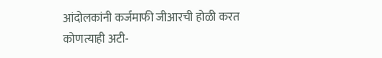आंदोलकांनी कर्जमाफी जीआरची होळी करत कोणत्याही अटी-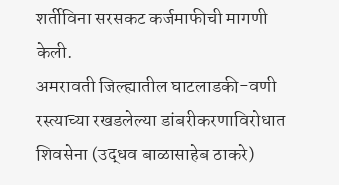शर्तीविना सरसकट कर्जमाफीची मागणी केली.
अमरावती जिल्ह्यातील घाटलाडकी-वणी रस्त्याच्या रखडलेल्या डांबरीकरणाविरोधात शिवसेना (उद्धव बाळासाहेब ठाकरे)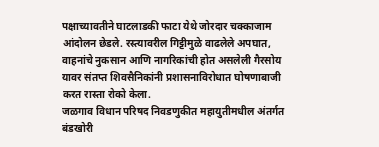पक्षाच्यावतीने घाटलाडकी फाटा येथे जोरदार चक्काजाम आंदोलन छेडले. रस्त्यावरील गिट्टीमुळे वाढलेले अपघात, वाहनांचे नुकसान आणि नागरिकांची होत असलेली गैरसोय यावर संतप्त शिवसैनिकांनी प्रशासनाविरोधात घोषणाबाजी करत रास्ता रोको केला.
जळगाव विधान परिषद निवडणुकीत महायुतीमधील अंतर्गत बंडखोरी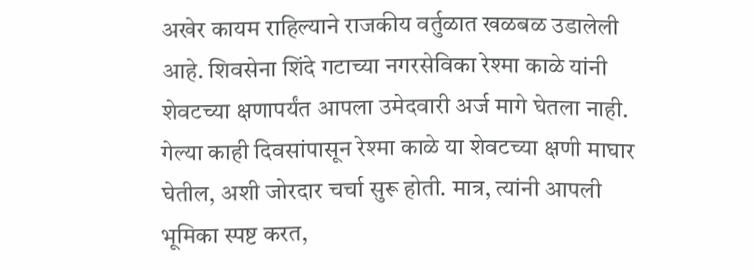अखेर कायम राहिल्याने राजकीय वर्तुळात खळबळ उडालेली आहे. शिवसेना शिंदे गटाच्या नगरसेविका रेश्मा काळे यांनी शेवटच्या क्षणापर्यंत आपला उमेदवारी अर्ज मागे घेतला नाही.
गेल्या काही दिवसांपासून रेश्मा काळे या शेवटच्या क्षणी माघार घेतील, अशी जोरदार चर्चा सुरू होती. मात्र, त्यांनी आपली भूमिका स्पष्ट करत,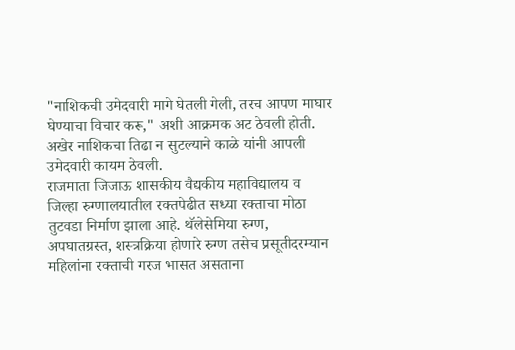"नाशिकची उमेदवारी मागे घेतली गेली, तरच आपण माघार घेण्याचा विचार करू," अशी आक्रमक अट ठेवली होती. अखेर नाशिकचा तिढा न सुटल्याने काळे यांनी आपली उमेदवारी कायम ठेवली.
राजमाता जिजाऊ शासकीय वैद्यकीय महाविद्यालय व जिल्हा रुग्णालयातील रक्तपेढीत सध्या रक्ताचा मोठा तुटवडा निर्माण झाला आहे. थॅलेसेमिया रुग्ण, अपघातग्रस्त, शस्त्रक्रिया होणारे रुग्ण तसेच प्रसूतीदरम्यान महिलांना रक्ताची गरज भासत असताना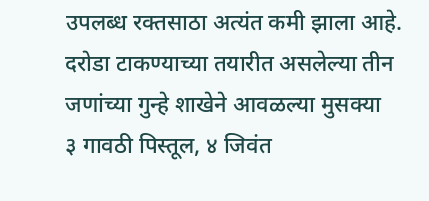उपलब्ध रक्तसाठा अत्यंत कमी झाला आहे.
दरोडा टाकण्याच्या तयारीत असलेल्या तीन जणांच्या गुन्हे शाखेने आवळल्या मुसक्या
३ गावठी पिस्तूल, ४ जिवंत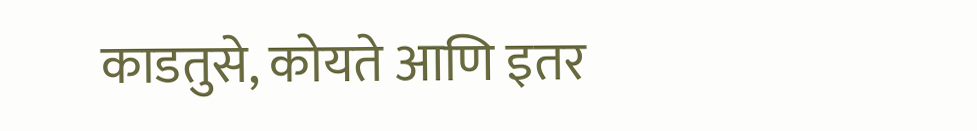काडतुसे, कोयते आणि इतर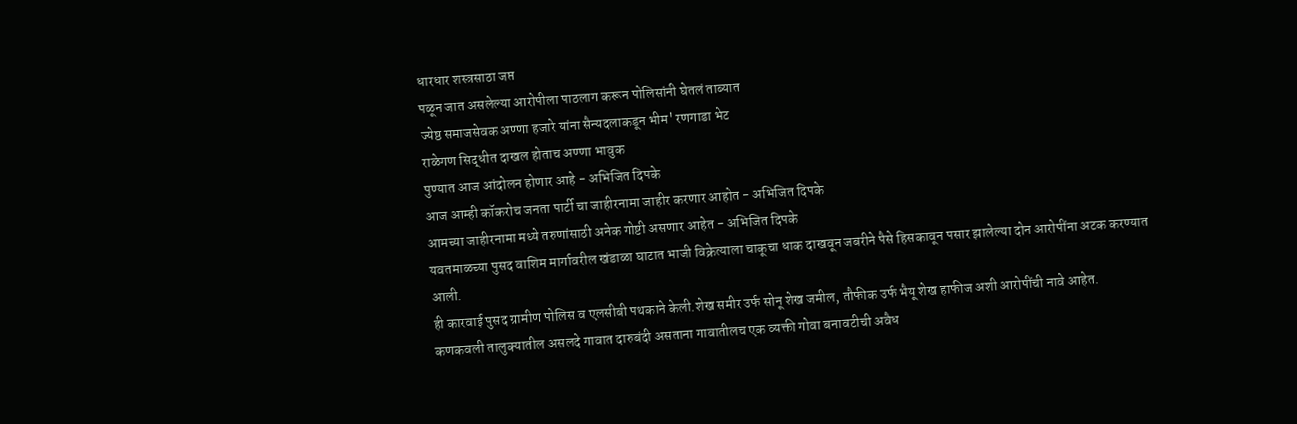धारधार शस्त्रसाठा जप्त
पळून जात असलेल्या आरोपीला पाठलाग करून पोलिसांनी घेतलं ताब्यात
ज्येष्ठ समाजसेवक अण्णा हजारे यांना सैन्यदलाकडून भीम' रणगाडा भेट
राळेगण सिद्धीत दाखल होताच अण्णा भावुक
पुण्यात आज आंदोलन होणार आहे - अभिजित दिपके
आज आम्ही कॉकरोच जनता पार्टी चा जाहीरनामा जाहीर करणार आहोत - अभिजित दिपके
आमच्या जाहीरनामा मध्ये तरुणांसाठी अनेक गोष्टी असणार आहेत - अभिजित दिपके
यवतमाळच्या पुसद वाशिम मार्गावरील खंडाळा घाटात भाजी विक्रेत्याला चाकूचा धाक दाखवून जबरीने पैसे हिसकावून पसार झालेल्या दोन आरोपींना अटक करण्यात आली.
ही कारवाई पुसद ग्रामीण पोलिस व एलसीबी पथकाने केली.शेख समीर उर्फ सोनू शेख जमील, तौफीक उर्फ भैयू शेख हाफीज अशी आरोपींची नावे आहेत.
कणकवली तालुक्यातील असलदे गावात दारुबंदी असताना गावातीलच एक व्यक्ती गोवा बनावटीची अवैध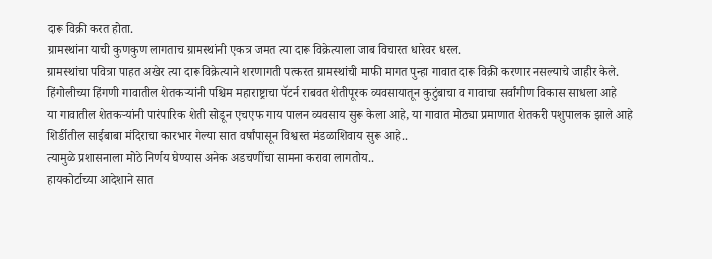दारू विक्री करत होता.
ग्रामस्थांना याची कुणकुण लागताच ग्रामस्थांनी एकत्र जमत त्या दारू विक्रेत्याला जाब विचारत धारेवर धरल.
ग्रामस्थांचा पवित्रा पाहत अखेर त्या दारू विक्रेत्याने शरणागती पत्करत ग्रामस्थांची माफी मागत पुन्हा गावात दारू विक्री करणार नसल्याचे जाहीर केले.
हिंगोलीच्या हिंगणी गावातील शेतकऱ्यांनी पश्चिम महाराष्ट्राचा पॅटर्न राबवत शेतीपूरक व्यवसायातून कुटुंबाचा व गावाचा सर्वांगीण विकास साधला आहे
या गावातील शेतकऱ्यांनी पारंपारिक शेती सोडून एचएफ गाय पालन व्यवसाय सुरू केला आहे, या गावात मोठ्या प्रमाणात शेतकरी पशुपालक झाले आहे
शिर्डीतील साईबाबा मंदिराचा कारभार गेल्या सात वर्षांपासून विश्वस्त मंडळाशिवाय सुरू आहे..
त्यामुळे प्रशासनाला मोठे निर्णय घेण्यास अनेक अडचणींचा सामना करावा लागतोय..
हायकोर्टाच्या आदेशाने सात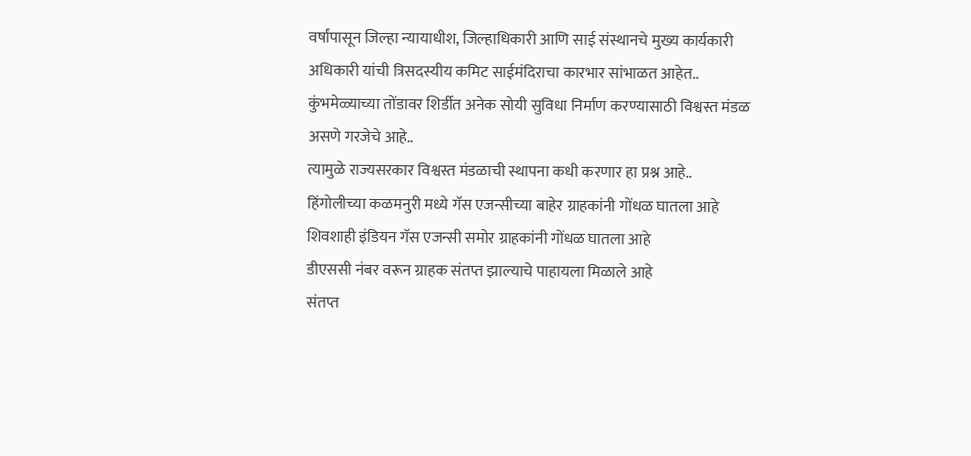वर्षांपासून जिल्हा न्यायाधीश, जिल्हाधिकारी आणि साई संस्थानचे मुख्य कार्यकारी अधिकारी यांची त्रिसदस्यीय कमिट साईमंदिराचा कारभार सांभाळत आहेत..
कुंभमेळ्याच्या तोंडावर शिर्डीत अनेक सोयी सुविधा निर्माण करण्यासाठी विश्वस्त मंडळ असणे गरजेचे आहे..
त्यामुळे राज्यसरकार विश्वस्त मंडळाची स्थापना कधी करणार हा प्रश्न आहे..
हिंगोलीच्या कळमनुरी मध्ये गॅस एजन्सीच्या बाहेर ग्राहकांनी गोंधळ घातला आहे
शिवशाही इंडियन गॅस एजन्सी समोर ग्राहकांनी गोंधळ घातला आहे
डीएससी नंबर वरून ग्राहक संतप्त झाल्याचे पाहायला मिळाले आहे
संतप्त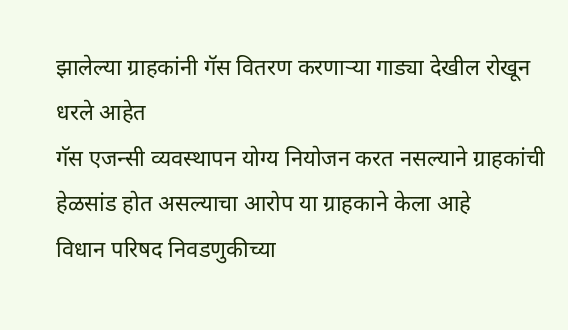झालेल्या ग्राहकांनी गॅस वितरण करणाऱ्या गाड्या देखील रोखून धरले आहेत
गॅस एजन्सी व्यवस्थापन योग्य नियोजन करत नसल्याने ग्राहकांची हेळसांड होत असल्याचा आरोप या ग्राहकाने केला आहे
विधान परिषद निवडणुकीच्या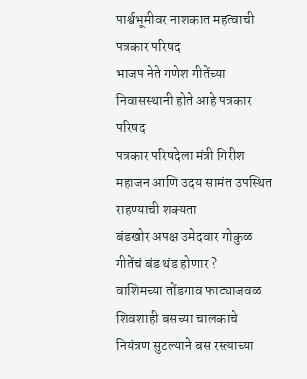पार्श्वभूमीवर नाशकात महत्वाची पत्रकार परिषद
भाजप नेते गणेश गीतेंच्या निवासस्थानी होते आहे पत्रकार परिषद
पत्रकार परिषदेला मंत्री गिरीश महाजन आणि उदय सामंत उपस्थित राहण्याची शक्यता
बंडखोर अपक्ष उमेदवार गोकुळ गीतेंचं बंड थंड होणार ?
वाशिमच्या तोंडगाव फाट्याजवळ शिवशाही बसच्या चालकाचे नियंत्रण सुटल्याने बस रस्त्याच्या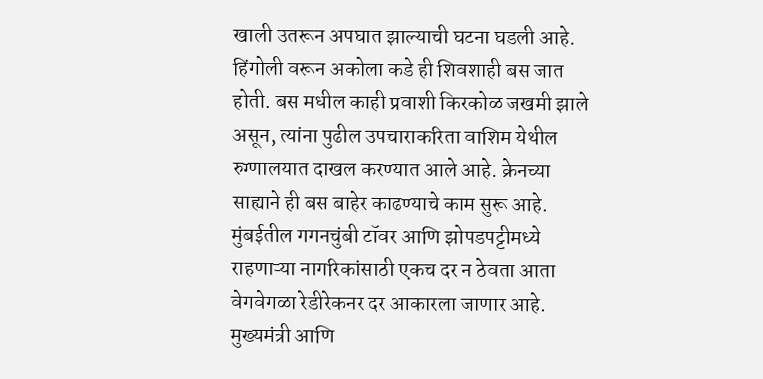खाली उतरून अपघात झाल्याची घटना घडली आहे. हिंगोली वरून अकोला कडे ही शिवशाही बस जात होती. बस मधील काही प्रवाशी किरकोळ जखमी झाले असून, त्यांना पुढील उपचाराकरिता वाशिम येथील रुग्णालयात दाखल करण्यात आले आहे. क्रेनच्या साह्याने ही बस बाहेर काढण्याचे काम सुरू आहे.
मुंबईतील गगनचुंबी टॉवर आणि झोपडपट्टीमध्ये राहणाऱ्या नागरिकांसाठी एकच दर न ठेवता आता वेगवेगळा रेडीरेकनर दर आकारला जाणार आहे.
मुख्यमंत्री आणि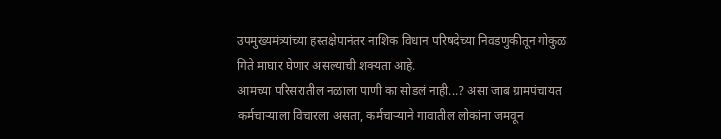उपमुख्यमंत्र्यांच्या हस्तक्षेपानंतर नाशिक विधान परिषदेच्या निवडणुकीतून गोकुळ गिते माघार घेणार असल्याची शक्यता आहे.
आमच्या परिसरातील नळाला पाणी का सोडलं नाही...? असा जाब ग्रामपंचायत कर्मचाऱ्याला विचारला असता, कर्मचाऱ्याने गावातील लोकांना जमवून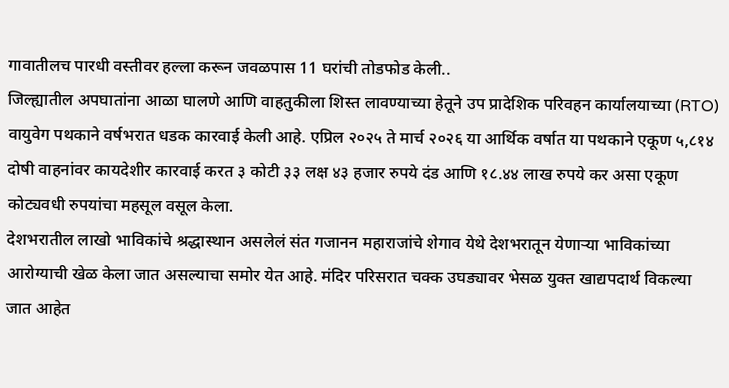गावातीलच पारधी वस्तीवर हल्ला करून जवळपास 11 घरांची तोडफोड केली..
जिल्ह्यातील अपघातांना आळा घालणे आणि वाहतुकीला शिस्त लावण्याच्या हेतूने उप प्रादेशिक परिवहन कार्यालयाच्या (RTO) वायुवेग पथकाने वर्षभरात धडक कारवाई केली आहे. एप्रिल २०२५ ते मार्च २०२६ या आर्थिक वर्षात या पथकाने एकूण ५,८१४ दोषी वाहनांवर कायदेशीर कारवाई करत ३ कोटी ३३ लक्ष ४३ हजार रुपये दंड आणि १८.४४ लाख रुपये कर असा एकूण कोट्यवधी रुपयांचा महसूल वसूल केला.
देशभरातील लाखो भाविकांचे श्रद्धास्थान असलेलं संत गजानन महाराजांचे शेगाव येथे देशभरातून येणाऱ्या भाविकांच्या आरोग्याची खेळ केला जात असल्याचा समोर येत आहे. मंदिर परिसरात चक्क उघड्यावर भेसळ युक्त खाद्यपदार्थ विकल्या जात आहेत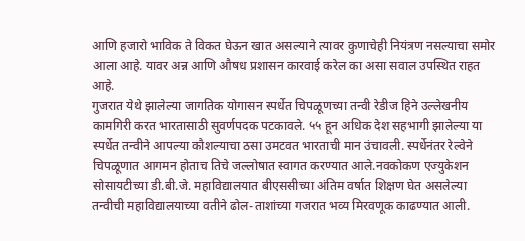आणि हजारो भाविक ते विकत घेऊन खात असल्याने त्यावर कुणाचेही नियंत्रण नसल्याचा समोर आला आहे. यावर अन्न आणि औषध प्रशासन कारवाई करेल का असा सवाल उपस्थित राहत आहे.
गुजरात येथे झालेल्या जागतिक योगासन स्पर्धेत चिपळूणच्या तन्वी रेडीज हिने उल्लेखनीय कामगिरी करत भारतासाठी सुवर्णपदक पटकावले. ५५ हून अधिक देश सहभागी झालेल्या या स्पर्धेत तन्वीने आपल्या कौशल्याचा ठसा उमटवत भारताची मान उंचावली. स्पर्धेनंतर रेल्वेने चिपळूणात आगमन होताच तिचे जल्लोषात स्वागत करण्यात आले.नवकोकण एज्युकेशन सोसायटीच्या डी.बी.जे. महाविद्यालयात बीएससीच्या अंतिम वर्षात शिक्षण घेत असलेल्या तन्वीची महाविद्यालयाच्या वतीने ढोल-ताशांच्या गजरात भव्य मिरवणूक काढण्यात आली.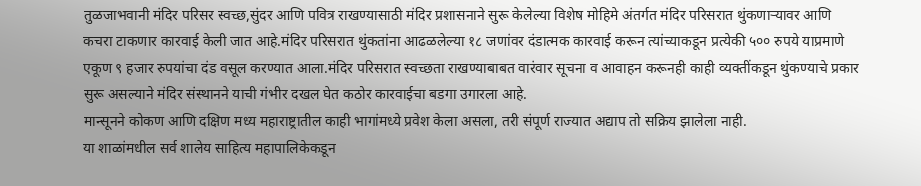तुळजाभवानी मंदिर परिसर स्वच्छ,सुंदर आणि पवित्र राखण्यासाठी मंदिर प्रशासनाने सुरू केलेल्या विशेष मोहिमे अंतर्गत मंदिर परिसरात थुंकणाऱ्यावर आणि कचरा टाकणार कारवाई केली जात आहे.मंदिर परिसरात थुंकतांना आढळलेल्या १८ जणांवर दंडात्मक कारवाई करून त्यांच्याकडून प्रत्येकी ५०० रुपये याप्रमाणे एकूण ९ हजार रुपयांचा दंड वसूल करण्यात आला.मंदिर परिसरात स्वच्छता राखण्याबाबत वारंवार सूचना व आवाहन करूनही काही व्यक्तींकडून थुंकण्याचे प्रकार सुरू असल्याने मंदिर संस्थानने याची गंभीर दखल घेत कठोर कारवाईचा बडगा उगारला आहे.
मान्सूनने कोकण आणि दक्षिण मध्य महाराष्ट्रातील काही भागांमध्ये प्रवेश केला असला, तरी संपूर्ण राज्यात अद्याप तो सक्रिय झालेला नाही.
या शाळांमधील सर्व शालेय साहित्य महापालिकेकडून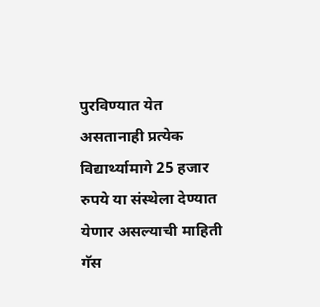पुरविण्यात येत असतानाही प्रत्येक विद्यार्थ्यामागे 25 हजार रुपये या संस्थेला देण्यात येणार असल्याची माहिती
गॅस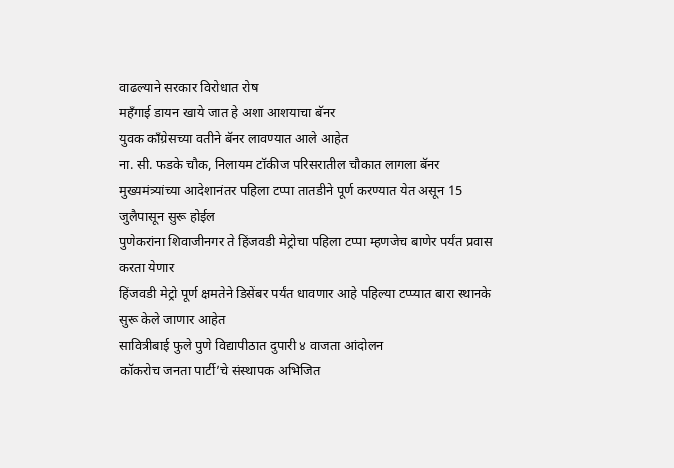वाढल्याने सरकार विरोधात रोष
महँगाई डायन खाये जात हे अशा आशयाचा बॅनर
युवक काँग्रेसच्या वतीने बॅनर लावण्यात आले आहेत
ना. सी. फडके चौक, निलायम टॉकीज परिसरातील चौकात लागला बॅनर
मुख्यमंत्र्यांच्या आदेशानंतर पहिला टप्पा तातडीने पूर्ण करण्यात येत असून 15 जुलैपासून सुरू होईल
पुणेकरांना शिवाजीनगर ते हिंजवडी मेट्रोचा पहिला टप्पा म्हणजेच बाणेर पर्यंत प्रवास करता येणार
हिंजवडी मेट्रो पूर्ण क्षमतेने डिसेंबर पर्यंत धावणार आहे पहिल्या टप्प्यात बारा स्थानके सुरू केले जाणार आहेत
सावित्रीबाई फुले पुणे विद्यापीठात दुपारी ४ वाजता आंदोलन
कॉकरोच जनता पार्टी’चे संस्थापक अभिजित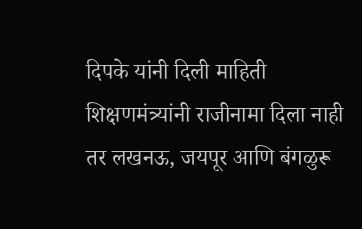दिपके यांनी दिली माहिती
शिक्षणमंत्र्यांनी राजीनामा दिला नाही तर लखनऊ, जयपूर आणि बंगळुरू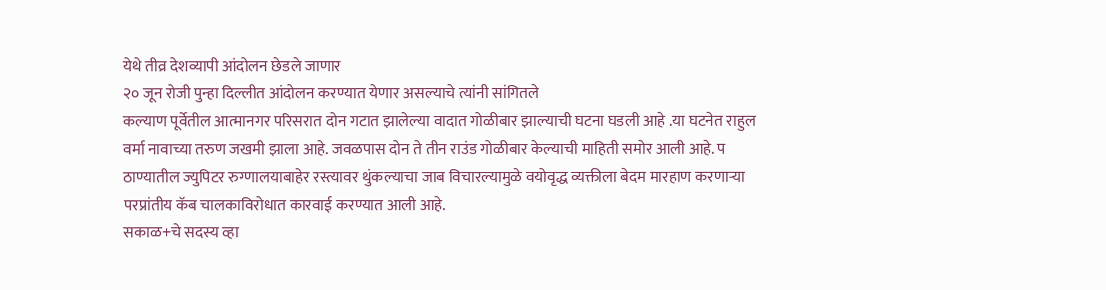येथे तीव्र देशव्यापी आंदोलन छेडले जाणार
२० जून रोजी पुन्हा दिल्लीत आंदोलन करण्यात येणार असल्याचे त्यांनी सांगितले
कल्याण पूर्वेतील आत्मानगर परिसरात दोन गटात झालेल्या वादात गोळीबार झाल्याची घटना घडली आहे .या घटनेत राहुल वर्मा नावाच्या तरुण जखमी झाला आहे. जवळपास दोन ते तीन राउंड गोळीबार केल्याची माहिती समोर आली आहे. प
ठाण्यातील ज्युपिटर रुग्णालयाबाहेर रस्त्यावर थुंकल्याचा जाब विचारल्यामुळे वयोवृद्ध व्यक्तीला बेदम मारहाण करणाऱ्या परप्रांतीय कॅब चालकाविरोधात कारवाई करण्यात आली आहे.
सकाळ+चे सदस्य व्हा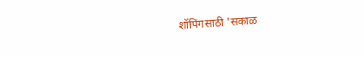शॉपिंगसाठी 'सकाळ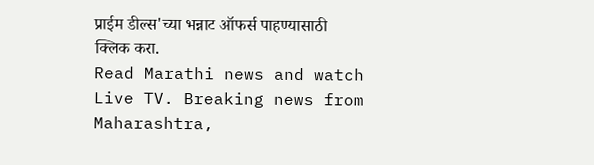प्राईम डील्स'च्या भन्नाट ऑफर्स पाहण्यासाठी क्लिक करा.
Read Marathi news and watch Live TV. Breaking news from Maharashtra,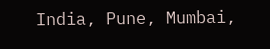India, Pune, Mumbai,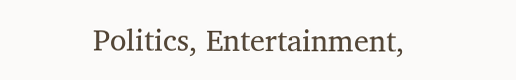Politics, Entertainment,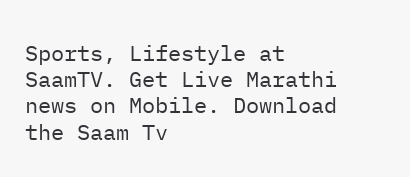Sports, Lifestyle at SaamTV. Get Live Marathi news on Mobile. Download the Saam Tv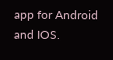app for Android and IOS.